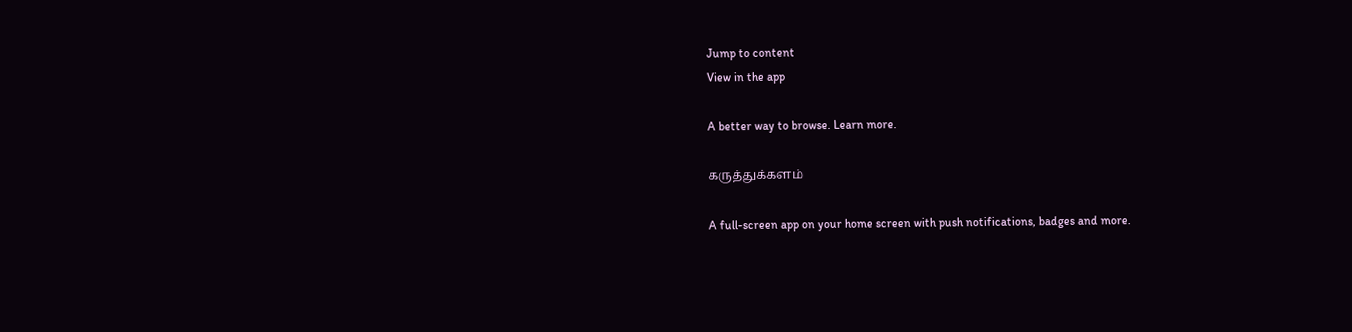Jump to content
View in the app

A better way to browse. Learn more.

கருத்துக்களம்

A full-screen app on your home screen with push notifications, badges and more.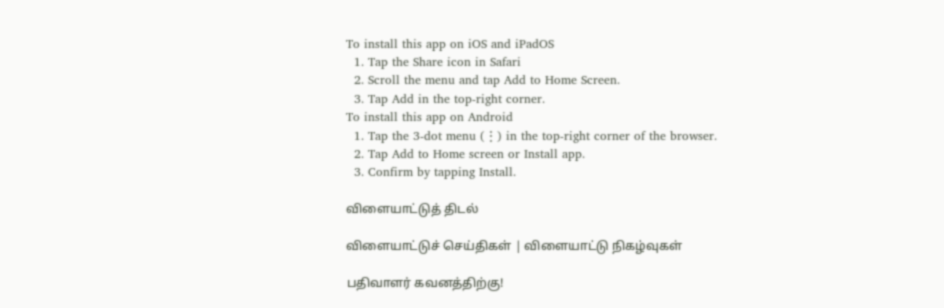To install this app on iOS and iPadOS
  1. Tap the Share icon in Safari
  2. Scroll the menu and tap Add to Home Screen.
  3. Tap Add in the top-right corner.
To install this app on Android
  1. Tap the 3-dot menu (⋮) in the top-right corner of the browser.
  2. Tap Add to Home screen or Install app.
  3. Confirm by tapping Install.

விளையாட்டுத் திடல்

விளையாட்டுச் செய்திகள் | விளையாட்டு நிகழ்வுகள்

பதிவாளர் கவனத்திற்கு!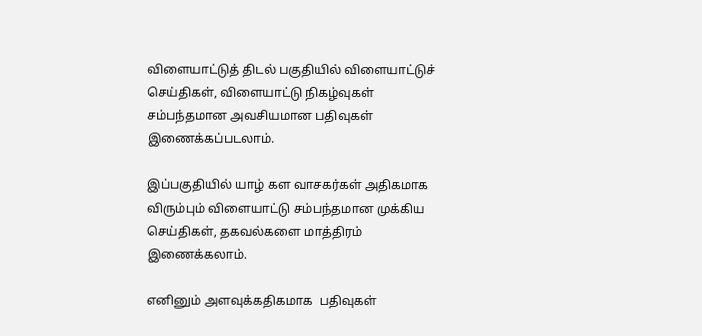விளையாட்டுத் திடல் பகுதியில் விளையாட்டுச் செய்திகள், விளையாட்டு நிகழ்வுகள் சம்பந்தமான அவசியமான பதிவுகள் இணைக்கப்படலாம்.

இப்பகுதியில் யாழ் கள வாசகர்கள் அதிகமாக விரும்பும் விளையாட்டு சம்பந்தமான முக்கிய செய்திகள், தகவல்களை மாத்திரம் இணைக்கலாம்.

எனினும் அளவுக்கதிகமாக  பதிவுகள்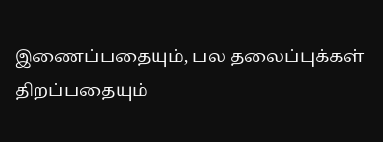இணைப்பதையும், பல தலைப்புக்கள் திறப்பதையும்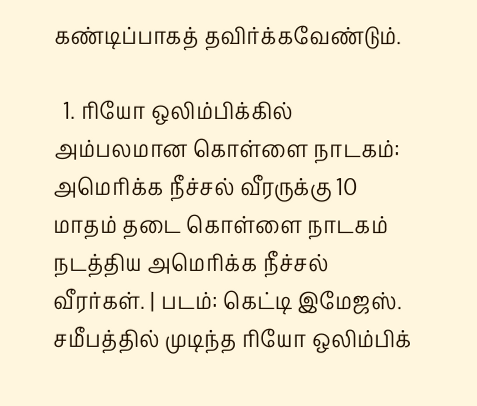கண்டிப்பாகத் தவிர்க்கவேண்டும்.

  1. ரியோ ஒலிம்பிக்கில் அம்பலமான கொள்ளை நாடகம்: அமெரிக்க நீச்சல் வீரருக்கு 10 மாதம் தடை கொள்ளை நாடகம் நடத்திய அமெரிக்க நீச்சல் வீரர்கள். | படம்: கெட்டி இமேஜஸ். சமீபத்தில் முடிந்த ரியோ ஒலிம்பிக்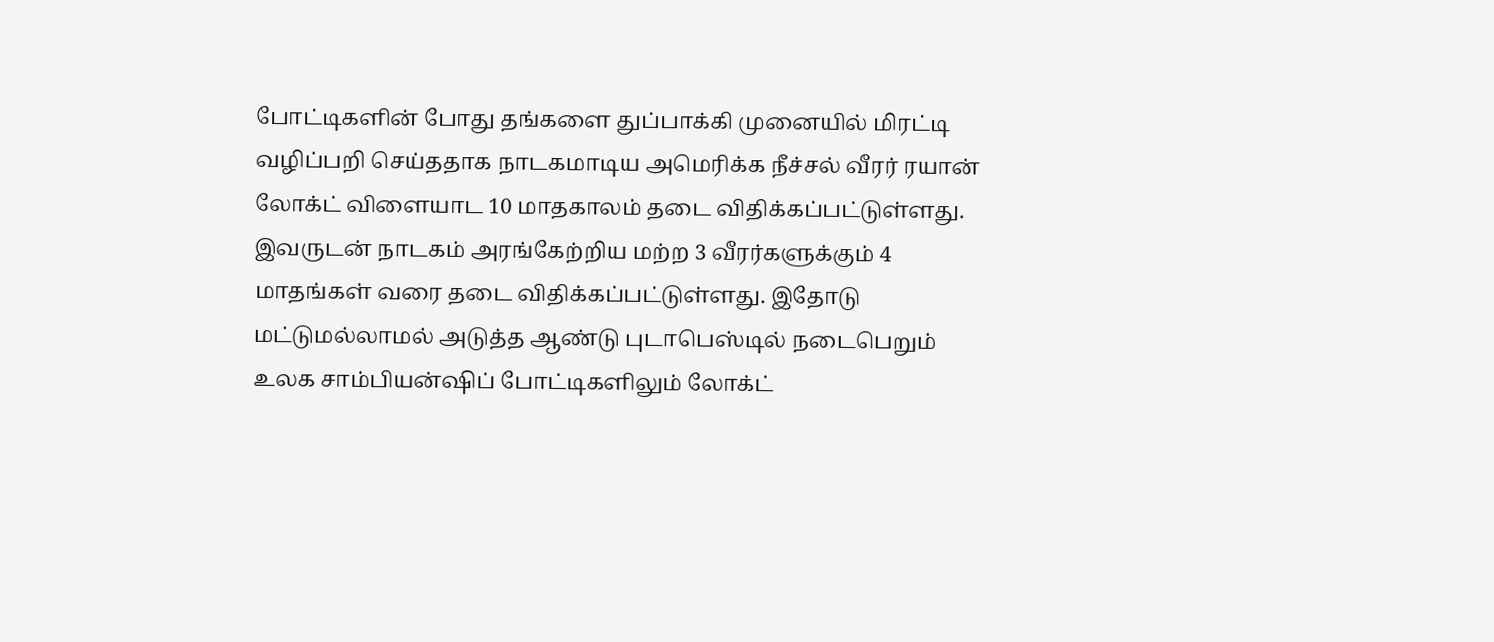போட்டிகளின் போது தங்களை துப்பாக்கி முனையில் மிரட்டி வழிப்பறி செய்ததாக நாடகமாடிய அமெரிக்க நீச்சல் வீரர் ரயான் லோக்ட் விளையாட 10 மாதகாலம் தடை விதிக்கப்பட்டுள்ளது. இவருடன் நாடகம் அரங்கேற்றிய மற்ற 3 வீரர்களுக்கும் 4 மாதங்கள் வரை தடை விதிக்கப்பட்டுள்ளது. இதோடு மட்டுமல்லாமல் அடுத்த ஆண்டு புடாபெஸ்டில் நடைபெறும் உலக சாம்பியன்ஷிப் போட்டிகளிலும் லோக்ட்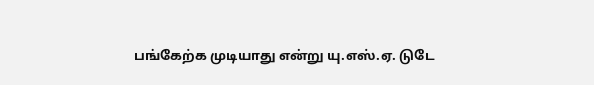பங்கேற்க முடியாது என்று யு.எஸ்.ஏ. டுடே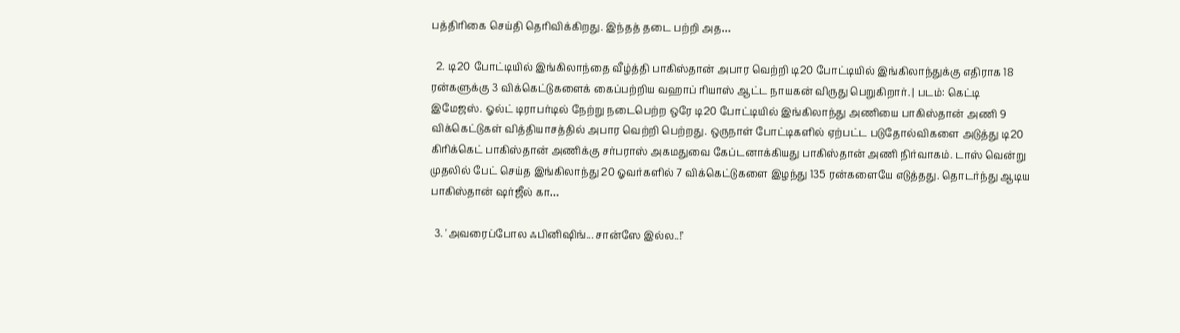பத்திரிகை செய்தி தெரிவிக்கிறது. இந்தத் தடை பற்றி அத…

  2. டி20 போட்டியில் இங்கிலாந்தை வீழ்த்தி பாகிஸ்தான் அபார வெற்றி டி20 போட்டியில் இங்கிலாந்துக்கு எதிராக 18 ரன்களுக்கு 3 விக்கெட்டுகளைக் கைப்பற்றிய வஹாப் ரியாஸ் ஆட்ட நாயகன் விருது பெறுகிறார். | படம்: கெட்டி இமேஜஸ். ஓல்ட் டிராபர்டில் நேற்று நடைபெற்ற ஒரே டி20 போட்டியில் இங்கிலாந்து அணியை பாகிஸ்தான் அணி 9 விக்கெட்டுகள் வித்தியாசத்தில் அபார வெற்றி பெற்றது. ஒருநாள் போட்டிகளில் ஏற்பட்ட படுதோல்விகளை அடுத்து டி20 கிரிக்கெட் பாகிஸ்தான் அணிக்கு சர்பராஸ் அகமதுவை கேப்டனாக்கியது பாகிஸ்தான் அணி நிர்வாகம். டாஸ் வென்று முதலில் பேட் செய்த இங்கிலாந்து 20 ஓவர்களில் 7 விக்கெட்டுகளை இழந்து 135 ரன்களையே எடுத்தது. தொடர்ந்து ஆடிய பாகிஸ்தான் ஷர்ஜீல் கா…

  3. 'அவரைப்போல ஃபினிஷிங்... சான்ஸே இல்ல..!’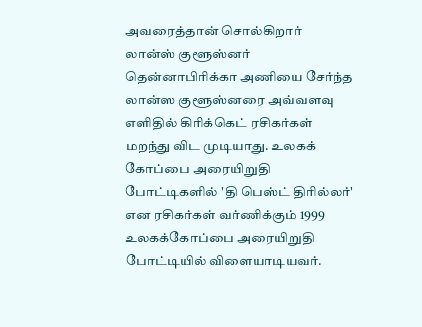அவரைத்தான் சொல்கிறார் லான்ஸ் குளூஸ்னர் தென்னாபிரிக்கா அணியை சேர்ந்த லான்ஸ குளூஸ்னரை அவ்வளவு எளிதில் கிரிக்கெட் ரசிகர்கள் மறந்து விட முடியாது. உலகக் கோப்பை அரையிறுதி போட்டிகளில் 'தி பெஸ்ட் திரில்லர்' என ரசிகர்கள் வர்ணிக்கும் 1999 உலகக்கோப்பை அரையிறுதி போட்டியில் விளையாடியவர்.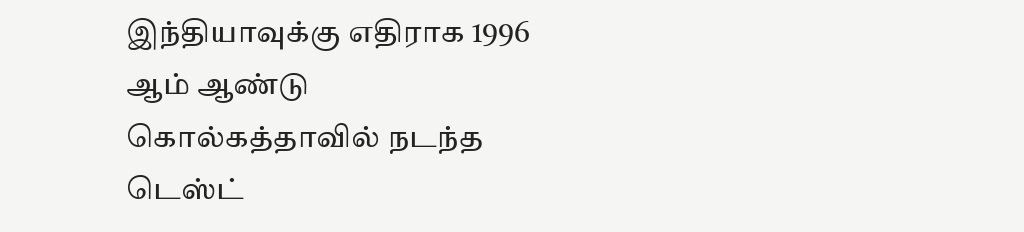இந்தியாவுக்கு எதிராக 1996 ஆம் ஆண்டு கொல்கத்தாவில் நடந்த டெஸ்ட்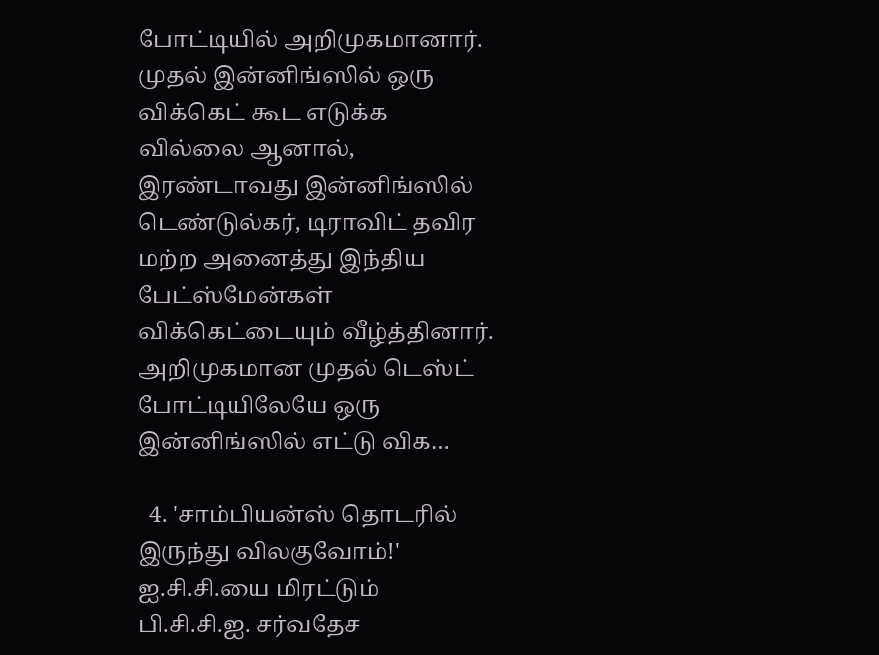போட்டியில் அறிமுகமானார். முதல் இன்னிங்ஸில் ஒரு விக்கெட் கூட எடுக்க வில்லை ஆனால், இரண்டாவது இன்னிங்ஸில் டெண்டுல்கர், டிராவிட் தவிர மற்ற அனைத்து இந்திய பேட்ஸ்மேன்கள் விக்கெட்டையும் வீழ்த்தினார். அறிமுகமான முதல் டெஸ்ட் போட்டியிலேயே ஒரு இன்னிங்ஸில் எட்டு விக…

  4. 'சாம்பியன்ஸ் தொடரில் இருந்து விலகுவோம்!' ஐ.சி.சி.யை மிரட்டும் பி.சி.சி.ஐ. சர்வதேச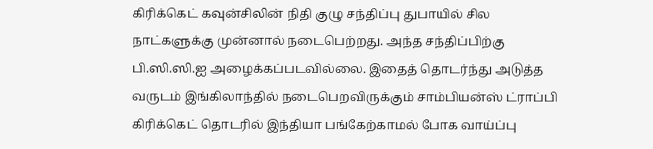கிரிக்கெட் கவுன்சிலின் நிதி குழு சந்திப்பு துபாயில் சில நாட்களுக்கு முன்னால் நடைபெற்றது. அந்த சந்திப்பிற்கு பி.ஸி.ஸி.ஐ அழைக்கப்படவில்லை. இதைத் தொடர்ந்து அடுத்த வருடம் இங்கிலாந்தில் நடைபெறவிருக்கும் சாம்பியன்ஸ் ட்ராப்பி கிரிக்கெட் தொடரில் இந்தியா பங்கேற்காமல் போக வாய்ப்பு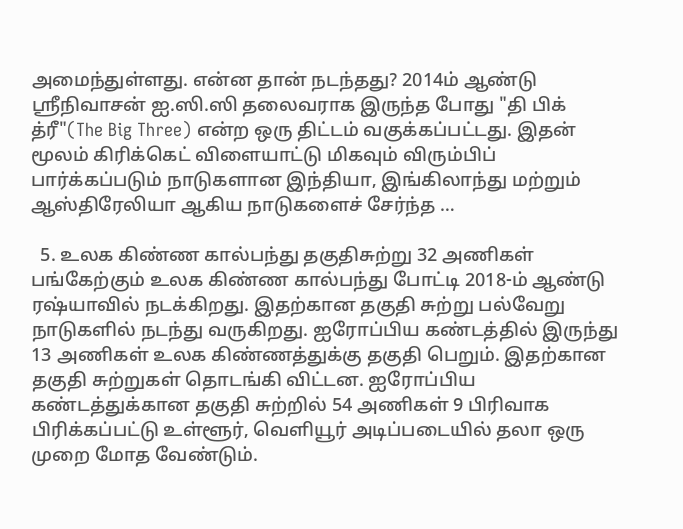அமைந்துள்ளது. என்ன தான் நடந்தது? 2014ம் ஆண்டு ஸ்ரீநிவாசன் ஐ.ஸி.ஸி தலைவராக இருந்த போது "தி பிக் த்ரீ"(The Big Three) என்ற ஒரு திட்டம் வகுக்கப்பட்டது. இதன் மூலம் கிரிக்கெட் விளையாட்டு மிகவும் விரும்பிப் பார்க்கப்படும் நாடுகளான இந்தியா, இங்கிலாந்து மற்றும் ஆஸ்திரேலியா ஆகிய நாடுகளைச் சேர்ந்த …

  5. உலக கிண்ண கால்பந்து தகுதிசுற்று 32 அணிகள் பங்கேற்கும் உலக கிண்ண கால்பந்து போட்டி 2018-ம் ஆண்டு ரஷ்யாவில் நடக்கிறது. இதற்கான தகுதி சுற்று பல்வேறு நாடுகளில் நடந்து வருகிறது. ஐரோப்பிய கண்டத்தில் இருந்து 13 அணிகள் உலக கிண்ணத்துக்கு தகுதி பெறும். இதற்கான தகுதி சுற்றுகள் தொடங்கி விட்டன. ஐரோப்பிய கண்டத்துக்கான தகுதி சுற்றில் 54 அணிகள் 9 பிரிவாக பிரிக்கப்பட்டு உள்ளூர், வெளியூர் அடிப்படையில் தலா ஒரு முறை மோத வேண்டும்.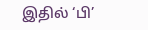இதில் ‘பி’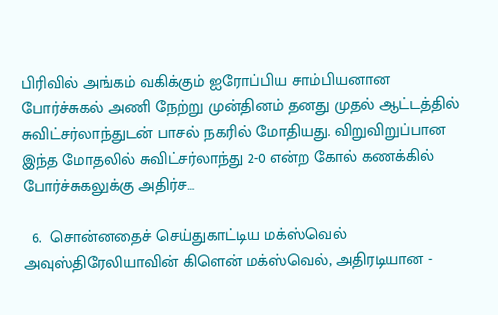பிரிவில் அங்கம் வகிக்கும் ஐரோப்பிய சாம்பியனான போர்ச்சுகல் அணி நேற்று முன்தினம் தனது முதல் ஆட்டத்தில் சுவிட்சர்லாந்துடன் பாசல் நகரில் மோதியது. விறுவிறுப்பான இந்த மோதலில் சுவிட்சர்லாந்து 2-0 என்ற கோல் கணக்கில் போர்ச்சுகலுக்கு அதிர்ச…

  6.  சொன்னதைச் செய்துகாட்டிய மக்ஸ்வெல் அவுஸ்திரேலியாவின் கிளென் மக்ஸ்வெல், அதிரடியான -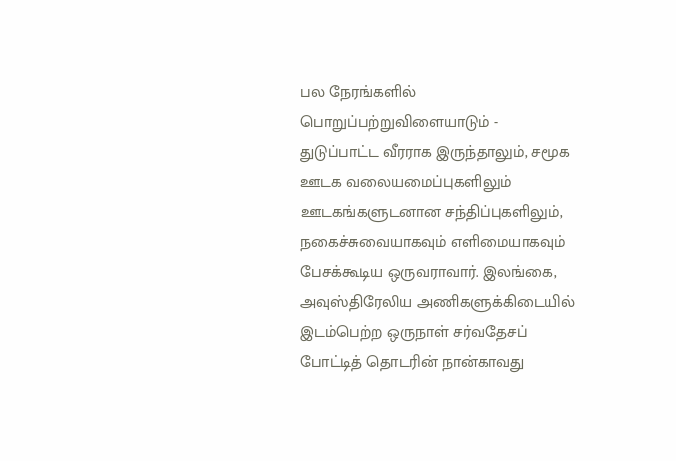பல நேரங்களில் பொறுப்பற்றுவிளையாடும் - துடுப்பாட்ட வீரராக இருந்தாலும், சமூக ஊடக வலையமைப்புகளிலும் ஊடகங்களுடனான சந்திப்புகளிலும், நகைச்சுவையாகவும் எளிமையாகவும் பேசக்கூடிய ஒருவராவார். இலங்கை, அவுஸ்திரேலிய அணிகளுக்கிடையில் இடம்பெற்ற ஒருநாள் சர்வதேசப் போட்டித் தொடரின் நான்காவது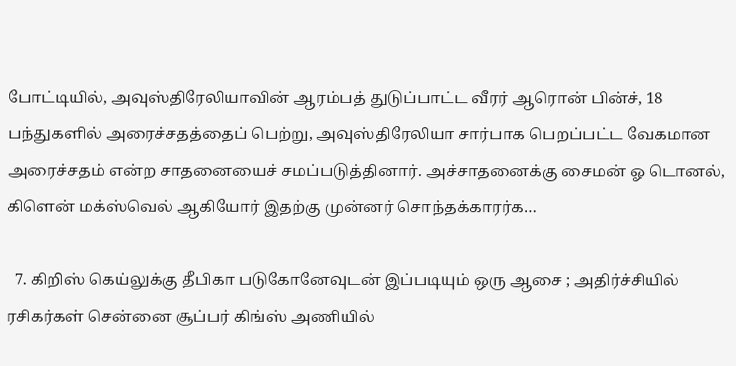போட்டியில், அவுஸ்திரேலியாவின் ஆரம்பத் துடுப்பாட்ட வீரர் ஆரொன் பின்ச், 18 பந்துகளில் அரைச்சதத்தைப் பெற்று, அவுஸ்திரேலியா சார்பாக பெறப்பட்ட வேகமான அரைச்சதம் என்ற சாதனையைச் சமப்படுத்தினார். அச்சாதனைக்கு சைமன் ஓ டொனல், கிளென் மக்ஸ்வெல் ஆகியோர் இதற்கு முன்னர் சொந்தக்காரர்க…

  7. கிறிஸ் கெய்லுக்கு தீபிகா படுகோனேவுடன் இப்படியும் ஒரு ஆசை ; அதிர்ச்சியில் ரசிகர்கள் சென்னை சூப்பர் கிங்ஸ் அணியில்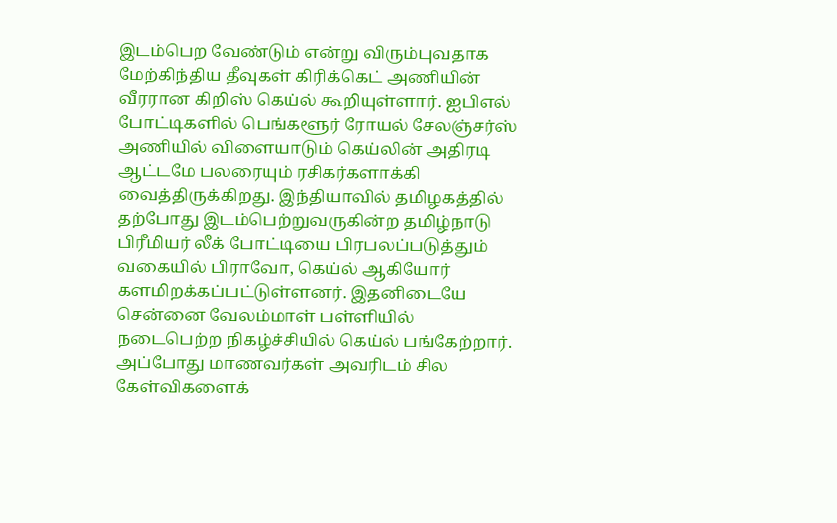இடம்பெற வேண்டும் என்று விரும்புவதாக மேற்கிந்திய தீவுகள் கிரிக்கெட் அணியின் வீரரான கிறிஸ் கெய்ல் கூறியுள்ளார். ஐபிஎல் போட்டிகளில் பெங்களூர் ரோயல் சேலஞ்சர்ஸ் அணியில் விளையாடும் கெய்லின் அதிரடி ஆட்டமே பலரையும் ரசிகர்களாக்கி வைத்திருக்கிறது. இந்தியாவில் தமிழகத்தில் தற்போது இடம்பெற்றுவருகின்ற தமிழ்நாடு பிரீமியர் லீக் போட்டியை பிரபலப்படுத்தும் வகையில் பிராவோ, கெய்ல் ஆகியோர் களமிறக்கப்பட்டுள்ளனர். இதனிடையே சென்னை வேலம்மாள் பள்ளியில் நடைபெற்ற நிகழ்ச்சியில் கெய்ல் பங்கேற்றார். அப்போது மாணவர்கள் அவரிடம் சில கேள்விகளைக்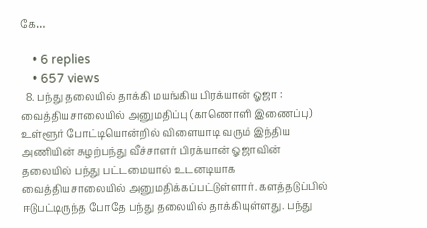கே…

    • 6 replies
    • 657 views
  8. பந்து தலையில் தாக்கி மயங்கிய பிரக்யான் ஓஜா : வைத்தியசாலையில் அனுமதிப்பு (காணொளி இணைப்பு) உள்ளூர் போட்டியொன்றில் விளையாடி வரும் இந்திய அணியின் சுழற்பந்து வீச்சாளர் பிரக்யான் ஓஜாவின் தலையில் பந்து பட்டமையால் உடனடியாக வைத்தியசாலையில் அனுமதிக்கப்பட்டுள்ளார். களத்தடுப்பில் ஈடுபட்டிருந்த போதே பந்து தலையில் தாக்கியுள்ளது. பந்து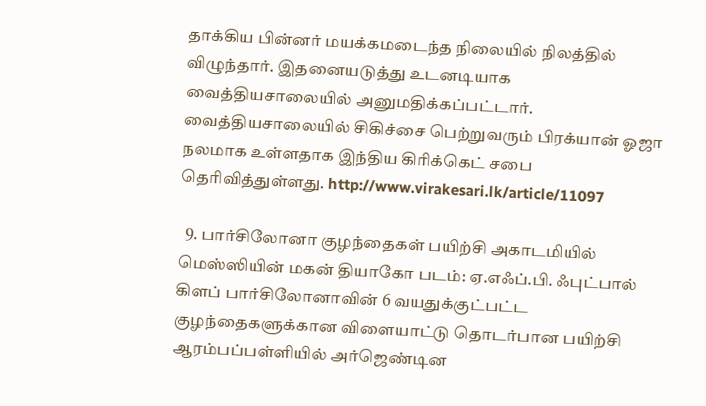தாக்கிய பின்னர் மயக்கமடைந்த நிலையில் நிலத்தில் விழுந்தார். இதனையடுத்து உடனடியாக வைத்தியசாலையில் அனுமதிக்கப்பட்டார். வைத்தியசாலையில் சிகிச்சை பெற்றுவரும் பிரக்யான் ஓஜா நலமாக உள்ளதாக இந்திய கிரிக்கெட் சபை தெரிவித்துள்ளது. http://www.virakesari.lk/article/11097

  9. பார்சிலோனா குழந்தைகள் பயிற்சி அகாடமியில் மெஸ்ஸியின் மகன் தியாகோ படம்: ஏ.எஃப்.பி. ஃபுட்பால் கிளப் பார்சிலோனாவின் 6 வயதுக்குட்பட்ட குழந்தைகளுக்கான விளையாட்டு தொடர்பான பயிற்சி ஆரம்பப்பள்ளியில் அர்ஜெண்டின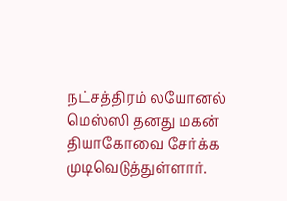நட்சத்திரம் லயோனல் மெஸ்ஸி தனது மகன் தியாகோவை சேர்க்க முடிவெடுத்துள்ளார்.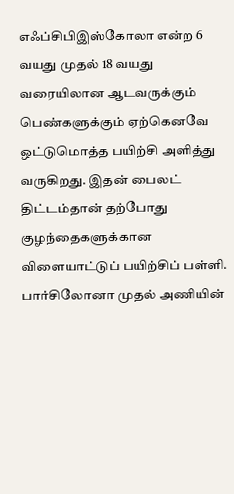எஃப்சிபிஇஸ்கோலா என்ற 6 வயது முதல் 18 வயது வரையிலான ஆடவருக்கும் பெண்களுக்கும் ஏற்கெனவே ஒட்டுமொத்த பயிற்சி அளித்து வருகிறது. இதன் பைலட் திட்டம்தான் தற்போது குழந்தைகளுக்கான விளையாட்டுப் பயிற்சிப் பள்ளி. பார்சிலோனா முதல் அணியின்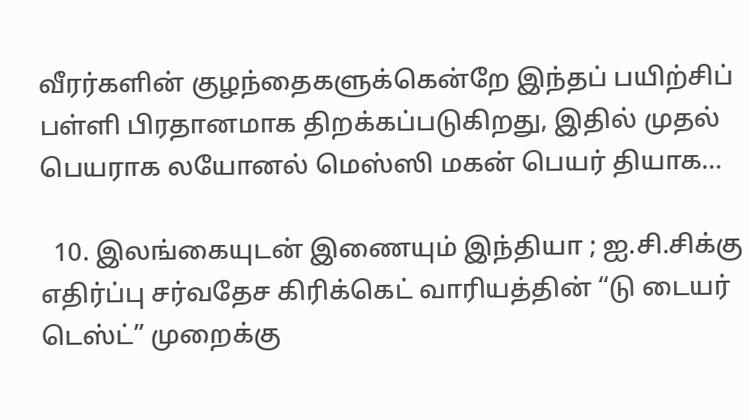வீரர்களின் குழந்தைகளுக்கென்றே இந்தப் பயிற்சிப் பள்ளி பிரதானமாக திறக்கப்படுகிறது, இதில் முதல் பெயராக லயோனல் மெஸ்ஸி மகன் பெயர் தியாக…

  10. இலங்கையுடன் இணையும் இந்தியா ; ஐ.சி.சிக்கு எதிர்ப்பு சர்வதேச கிரிக்கெட் வாரியத்தின் “டு டையர் டெஸ்ட்” முறைக்கு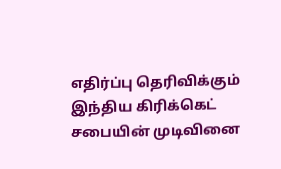எதிர்ப்பு தெரிவிக்கும் இந்திய கிரிக்கெட் சபையின் முடிவினை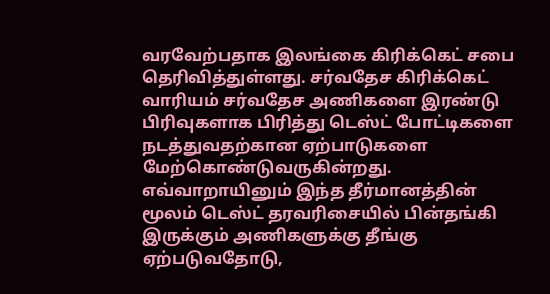வரவேற்பதாக இலங்கை கிரிக்கெட் சபை தெரிவித்துள்ளது. சர்வதேச கிரிக்கெட் வாரியம் சர்வதேச அணிகளை இரண்டு பிரிவுகளாக பிரித்து டெஸ்ட் போட்டிகளை நடத்துவதற்கான ஏற்பாடுகளை மேற்கொண்டுவருகின்றது. எவ்வாறாயினும் இந்த தீர்மானத்தின் மூலம் டெஸ்ட் தரவரிசையில் பின்தங்கி இருக்கும் அணிகளுக்கு தீங்கு ஏற்படுவதோடு,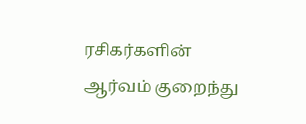ரசிகர்களின் ஆர்வம் குறைந்து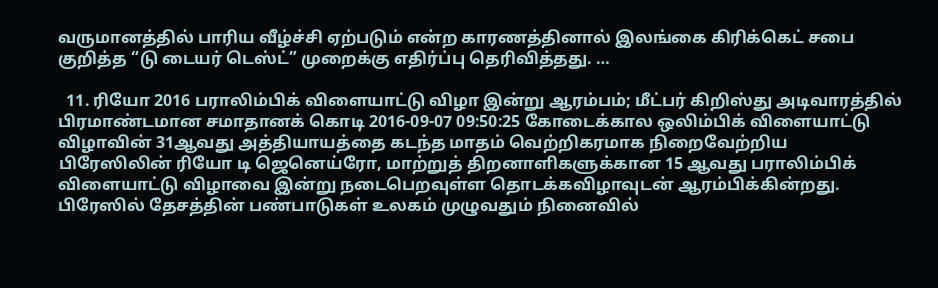வருமானத்தில் பாரிய வீழ்ச்சி ஏற்படும் என்ற காரணத்தினால் இலங்கை கிரிக்கெட் சபை குறித்த “டு டையர் டெஸ்ட்” முறைக்கு எதிர்ப்பு தெரிவித்தது. …

  11. ரியோ 2016 பராலிம்பிக் விளையாட்டு விழா இன்று ஆரம்பம்; மீட்பர் கிறிஸ்து அடிவாரத்தில் பிரமாண்டமான சமாதானக் கொடி 2016-09-07 09:50:25 கோடைக்கால ஒலிம்பிக் விளையாட்டு விழாவின் 31ஆவது அத்தியாயத்தை கடந்த மாதம் வெற்றிகரமாக நிறைவேற்றிய பிரேஸிலின் ரியோ டி ஜெனெய்ரோ, மாற்றுத் திறனாளிகளுக்கான 15 ஆவது பராலிம்பிக் விளையாட்டு விழாவை இன்று நடைபெறவுள்ள தொடக்கவிழாவுடன் ஆரம்பிக்கின்றது. பிரேஸில் தேசத்தின் பண்பாடுகள் உலகம் முழுவதும் நினைவில்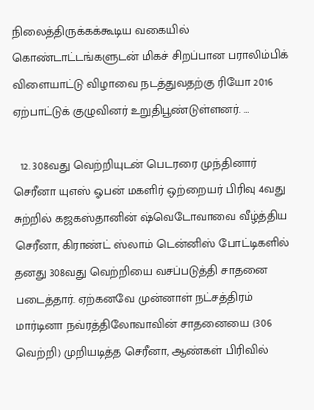நிலைத்திருக்கக்கூடிய வகையில் கொண்டாட்டங்களுடன் மிகச் சிறப்பான பராலிம்பிக் விளையாட்டு விழாவை நடத்துவதற்கு ரியோ 2016 ஏற்பாட்டுக் குழுவினர் உறுதிபூண்டுள்ளனர். …

  12. 308வது வெற்றியுடன் பெடரரை முந்தினார் செரீனா யுஎஸ் ஓபன் மகளிர் ஒற்றையர் பிரிவு 4வது சுற்றில் கஜகஸ்தானின் ஷ்வெடோவாவை வீழ்த்திய செரீனா, கிராண்ட் ஸ்லாம் டென்னிஸ் போட்டிகளில் தனது 308வது வெற்றியை வசப்படுத்தி சாதனை படைத்தார். ஏற்கனவே முன்னாள் நட்சத்திரம் மார்டினா நவ்ரத்திலோவாவின் சாதனையை (306 வெற்றி) முறியடித்த செரீனா, ஆண்கள் பிரிவில்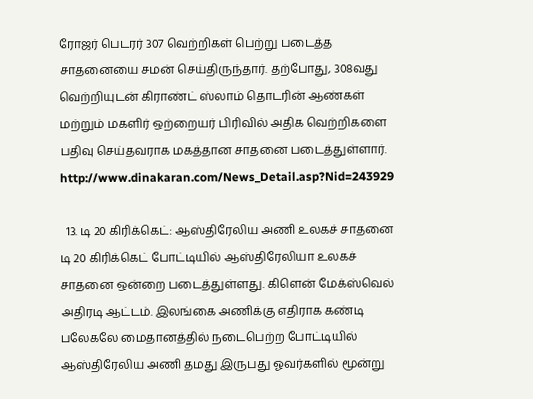ரோஜர் பெடரர் 307 வெற்றிகள் பெற்று படைத்த சாதனையை சமன் செய்திருந்தார். தற்போது, 308வது வெற்றியுடன் கிராண்ட் ஸ்லாம் தொடரின் ஆண்கள் மற்றும் மகளிர் ஒற்றையர் பிரிவில் அதிக வெற்றிகளை பதிவு செய்தவராக மகத்தான சாதனை படைத்துள்ளார். http://www.dinakaran.com/News_Detail.asp?Nid=243929

  13. டி 20 கிரிக்கெட்: ஆஸ்திரேலிய அணி உலகச் சாதனை டி 20 கிரிக்கெட் போட்டியில் ஆஸ்திரேலியா உலகச் சாதனை ஒன்றை படைத்துள்ளது. கிளென் மேக்ஸ்வெல் அதிரடி ஆட்டம். இலங்கை அணிக்கு எதிராக கண்டி பலேகலே மைதானத்தில் நடைபெற்ற போட்டியில் ஆஸ்திரேலிய அணி தமது இருபது ஓவர்களில் மூன்று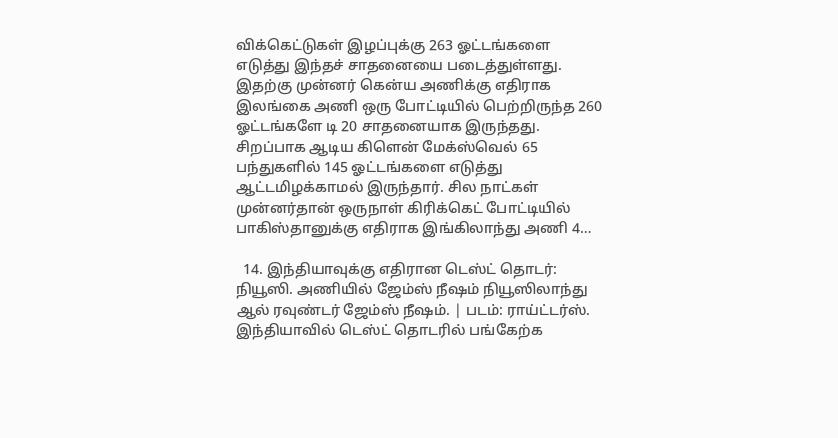விக்கெட்டுகள் இழப்புக்கு 263 ஓட்டங்களை எடுத்து இந்தச் சாதனையை படைத்துள்ளது. இதற்கு முன்னர் கென்ய அணிக்கு எதிராக இலங்கை அணி ஒரு போட்டியில் பெற்றிருந்த 260 ஓட்டங்களே டி 20 சாதனையாக இருந்தது. சிறப்பாக ஆடிய கிளென் மேக்ஸ்வெல் 65 பந்துகளில் 145 ஓட்டங்களை எடுத்து ஆட்டமிழக்காமல் இருந்தார். சில நாட்கள் முன்னர்தான் ஒருநாள் கிரிக்கெட் போட்டியில் பாகிஸ்தானுக்கு எதிராக இங்கிலாந்து அணி 4…

  14. இந்தியாவுக்கு எதிரான டெஸ்ட் தொடர்: நியூஸி. அணியில் ஜேம்ஸ் நீஷம் நியூஸிலாந்து ஆல் ரவுண்டர் ஜேம்ஸ் நீஷம். | படம்: ராய்ட்டர்ஸ். இந்தியாவில் டெஸ்ட் தொடரில் பங்கேற்க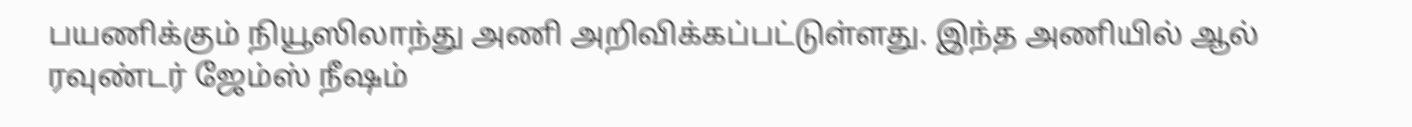பயணிக்கும் நியூஸிலாந்து அணி அறிவிக்கப்பட்டுள்ளது. இந்த அணியில் ஆல் ரவுண்டர் ஜேம்ஸ் நீஷம்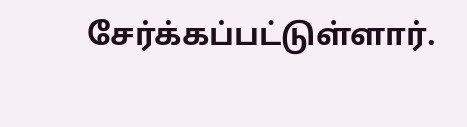சேர்க்கப்பட்டுள்ளார்.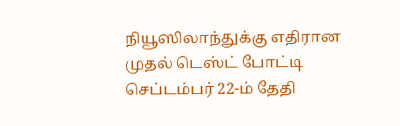நியூஸிலாந்துக்கு எதிரான முதல் டெஸ்ட் போட்டி செப்டம்பர் 22-ம் தேதி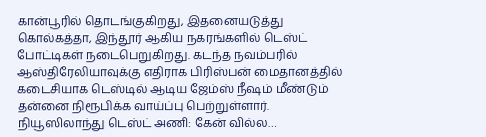கான்பூரில் தொடங்குகிறது, இதனையடுத்து கொல்கத்தா, இந்தூர் ஆகிய நகரங்களில் டெஸ்ட் போட்டிகள் நடைபெறுகிறது. கடந்த நவம்பரில் ஆஸ்திரேலியாவுக்கு எதிராக பிரிஸ்பன் மைதானத்தில் கடைசியாக டெஸ்டில் ஆடிய ஜேம்ஸ் நீஷம் மீண்டும் தன்னை நிரூபிக்க வாய்ப்பு பெற்றுள்ளார். நியூஸிலாந்து டெஸ்ட் அணி: கேன் வில்ல…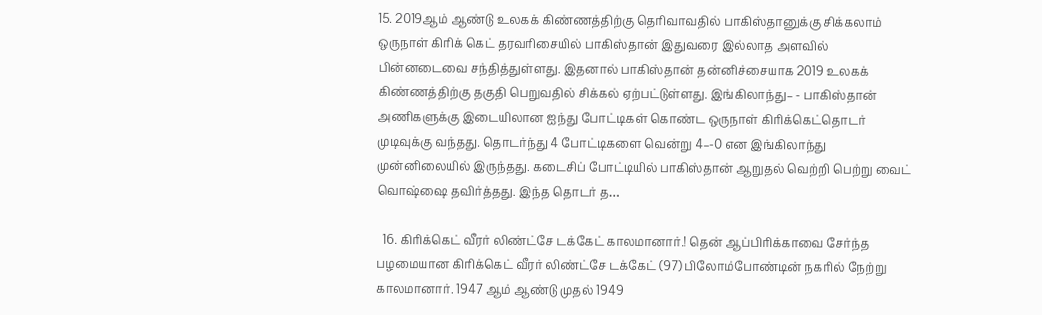15. 2019ஆம் ஆண்டு உலகக் கிண்ணத்திற்கு தெரிவாவதில் பாகிஸ்தானுக்கு சிக்கலாம் ஒருநாள் கிரிக் கெட் தரவரிசையில் பாகிஸ்தான் இதுவரை இல்லாத அளவில் பின்னடைவை சந்தித்துள்ளது. இதனால் பாகிஸ்தான் தன்னிச்சையாக 2019 உலகக் கிண்ணத்திற்கு தகுதி பெறுவதில் சிக்கல் ஏற்பட்டுள்ளது. இங்கிலாந்து– - பாகிஸ்தான் அணிகளுக்கு இடையிலான ஐந்து போட்டிகள் கொண்ட ஒருநாள் கிரிக்கெட்தொடர் முடிவுக்கு வந்தது. தொடர்ந்து 4 போட்டிகளை வென்று 4–-0 என இங்கிலாந்து முன்னிலையில் இருந்தது. கடைசிப் போட்டியில் பாகிஸ்தான் ஆறுதல் வெற்றி பெற்று வைட் வொஷ்ஷை தவிர்த்தது. இந்த தொடர் த…

  16. கிரிக்கெட் வீரர் லிண்ட்சே டக்கேட் காலமானார்.! தென் ஆப்பிரிக்காவை சேர்ந்த பழமையான கிரிக்கெட் வீரர் லிண்ட்சே டக்கேட் (97) பிலோம்போண்டின் நகரில் நேற்று காலமானார். 1947 ஆம் ஆண்டு முதல் 1949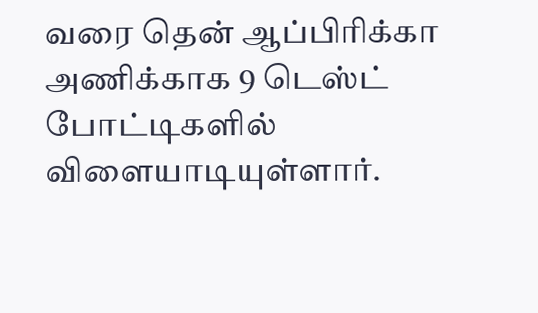வரை தென் ஆப்பிரிக்கா அணிக்காக 9 டெஸ்ட் போட்டிகளில் விளையாடியுள்ளார்.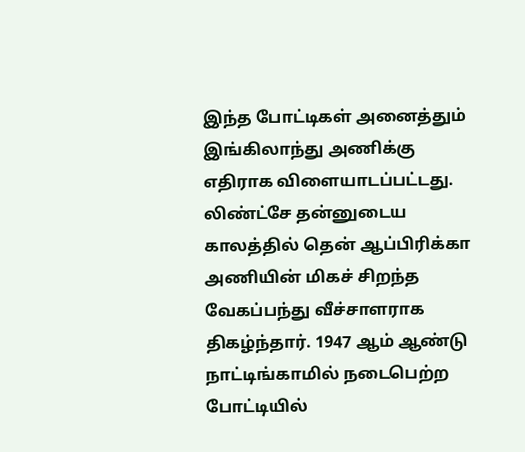இந்த போட்டிகள் அனைத்தும் இங்கிலாந்து அணிக்கு எதிராக விளையாடப்பட்டது. லிண்ட்சே தன்னுடைய காலத்தில் தென் ஆப்பிரிக்கா அணியின் மிகச் சிறந்த வேகப்பந்து வீச்சாளராக திகழ்ந்தார். 1947 ஆம் ஆண்டு நாட்டிங்காமில் நடைபெற்ற போட்டியில்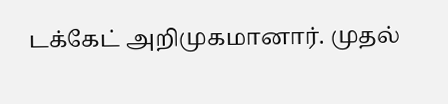டக்கேட் அறிமுகமானார். முதல்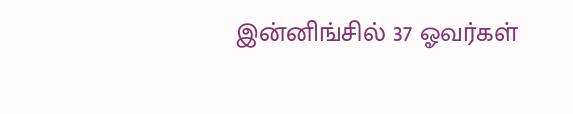இன்னிங்சில் 37 ஓவர்கள்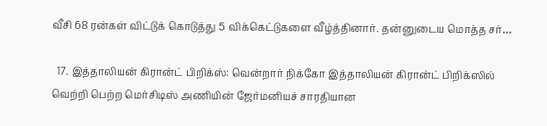வீசி 68 ரன்கள் விட்டுக் கொடுத்து 5 விக்கெட்டுகளை வீழ்த்தினார். தன்னுடைய மொத்த சர்…

  17. இத்தாலியன் கிரான்ட் பிறிக்ஸ்: வென்றார் நிக்கோ இத்தாலியன் கிரான்ட் பிறிக்ஸில் வெற்றி பெற்ற மெர்சிடிஸ் அணியின் ஜேர்மனியச் சாரதியான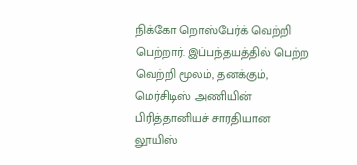நிக்கோ றொஸ்பேர்க் வெற்றி பெற்றார். இப்பந்தயத்தில் பெற்ற வெற்றி மூலம், தனக்கும், மெர்சிடிஸ் அணியின் பிரித்தானியச் சாரதியான லூயிஸ்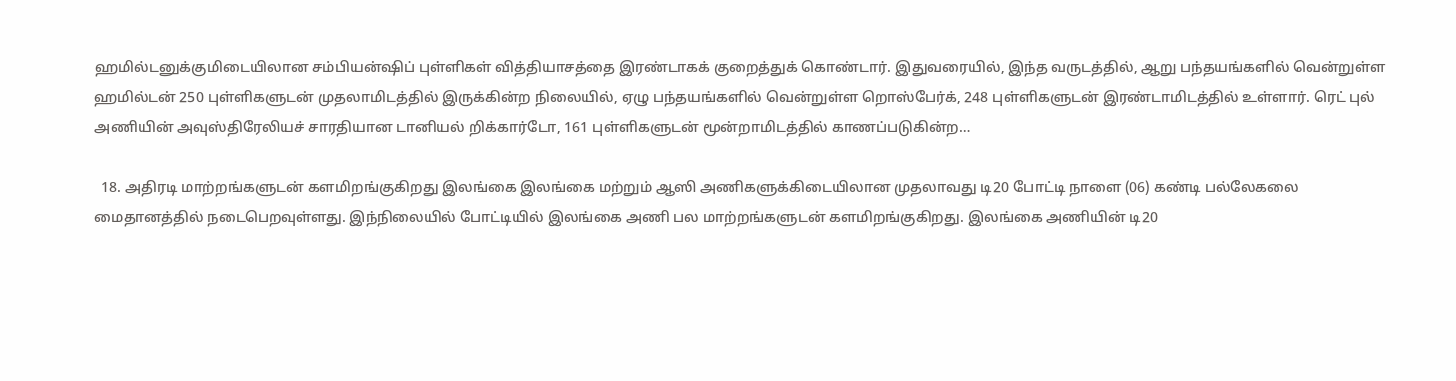ஹமில்டனுக்குமிடையிலான சம்பியன்ஷிப் புள்ளிகள் வித்தியாசத்தை இரண்டாகக் குறைத்துக் கொண்டார். இதுவரையில், இந்த வருடத்தில், ஆறு பந்தயங்களில் வென்றுள்ள ஹமில்டன் 250 புள்ளிகளுடன் முதலாமிடத்தில் இருக்கின்ற நிலையில், ஏழு பந்தயங்களில் வென்றுள்ள றொஸ்பேர்க், 248 புள்ளிகளுடன் இரண்டாமிடத்தில் உள்ளார். ரெட் புல் அணியின் அவுஸ்திரேலியச் சாரதியான டானியல் றிக்கார்டோ, 161 புள்ளிகளுடன் மூன்றாமிடத்தில் காணப்படுகின்ற…

  18. அதிரடி மாற்றங்களுடன் களமிறங்குகிறது இலங்கை இலங்கை மற்றும் ஆஸி அணிகளுக்கிடையிலான முதலாவது டி20 போட்டி நாளை (06) கண்டி பல்லேகலை மைதானத்தில் நடைபெறவுள்ளது. இந்நிலையில் போட்டியில் இலங்கை அணி பல மாற்றங்களுடன் களமிறங்குகிறது. இலங்கை அணியின் டி20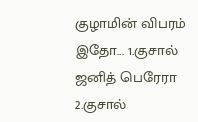குழாமின் விபரம் இதோ... 1.குசால் ஜனித் பெரேரா 2.குசால்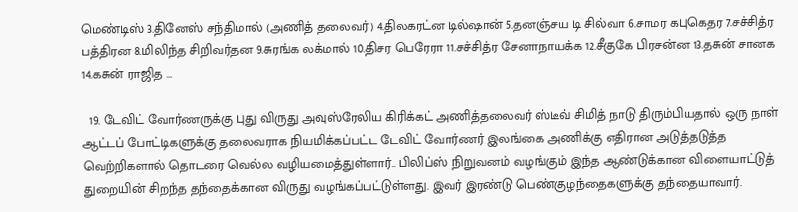மெண்டிஸ் 3.தினேஸ் சந்திமால் (அணித் தலைவர்) 4.திலகரட்ன டில்ஷான் 5.தனஞ்சய டி சில்வா 6.சாமர கபுகெதர 7.சச்சித்ர பத்திரன 8.மிலிந்த சிறிவர்தன 9.சுரங்க லக்மால் 10.திசர பெரேரா 11.சச்சித்ர சேனாநாயக்க 12.சீகுகே பிரசன்ன 13.தசுன் சானக 14.கசுன் ராஜித …

  19. டேவிட் வோர்ணருக்கு புது விருது அவுஸ்ரேலிய கிரிக்கட் அணித்தலைவர் ஸ்டீவ் சிமித் நாடு திரும்பியதால் ஒரு நாள் ஆட்டப் போட்டிகளுக்கு தலைவராக நியமிக்கப்பட்ட டேவிட் வோர்ணர் இலங்கை அணிக்கு எதிரான அடுத்தடுத்த வெற்றிகளால் தொடரை வெல்ல வழியமைத்துள்ளார்.. பிலிப்ஸ் நிறுவனம் வழங்கும் இந்த ஆண்டுக்கான விளையாட்டுத் துறையின் சிறந்த தந்தைக்கான விருது வழங்கப்பட்டுள்ளது. இவர் இரண்டு பெண்குழந்தைகளுக்கு தந்தையாவார்.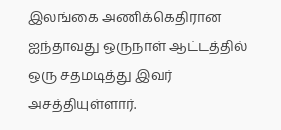இலங்கை அணிக்கெதிரான ஐந்தாவது ஒருநாள் ஆட்டத்தில் ஒரு சதமடித்து இவர் அசத்தியுள்ளார்.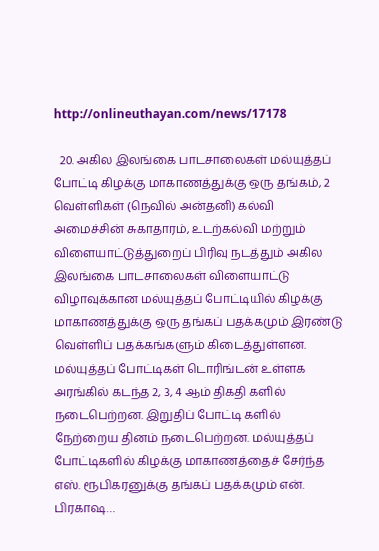http://onlineuthayan.com/news/17178

  20. அகில இலங்கை பாடசாலைகள் மல்யுத்தப் போட்டி கிழக்கு மாகாணத்துக்கு ஒரு தங்கம், 2 வெள்ளிகள் (நெவில் அன்தனி) கல்வி அமைச்சின் சுகாதாரம், உடற்கல்வி மற்றும் விளையாட்டுத்துறைப் பிரிவு நடத்தும் அகில இலங்கை பாடசாலைகள் விளையாட்டு விழாவுக்கான மல்யுத்தப் போட்டியில் கிழக்கு மாகாணத்துக்கு ஒரு தங்கப் பதக்கமும் இரண்டு வெள்ளிப் பதக்கங்களும் கிடைத்துள்ளன. மல்யுத்தப் போட்டிகள் டொரிங்டன் உள்ளக அரங்கில் கடந்த 2, 3, 4 ஆம் திகதி களில் நடைபெற்றன. இறுதிப் போட்டி களில் நேற்றைய தினம் நடைபெற்றன. மல்யுத்தப் போட்டிகளில் கிழக்கு மாகாணத்தைச் சேர்ந்த எஸ். ரூபிகரனுக்கு தங்கப் பதக்கமும் என். பிரகாஷ…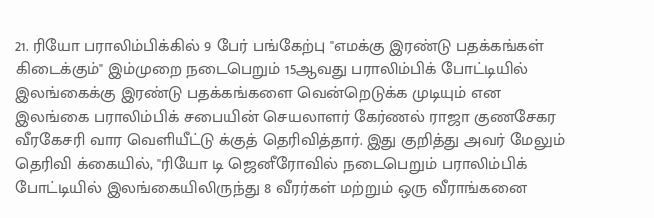21. ரியோ பராலிம்பிக்கில் 9 பேர் பங்கேற்பு "எமக்கு இரண்டு பதக்கங்கள் கிடைக்கும்" இம்முறை நடைபெறும் 15ஆவது பராலிம்பிக் போட்டியில் இலங்கைக்கு இரண்டு பதக்கங்களை வென்றெடுக்க முடியும் என இலங்கை பராலிம்பிக் சபையின் செயலாளர் கேர்ணல் ராஜா குணசேகர வீரகேசரி வார வெளியீட்டு க்குத் தெரிவித்தார். இது குறித்து அவர் மேலும் தெரிவி க்கையில், ''ரியோ டி ஜெனீரோவில் நடைபெறும் பராலிம்பிக் போட்டியில் இலங்கையிலிருந்து 8 வீரர்கள் மற்றும் ஒரு வீராங்கனை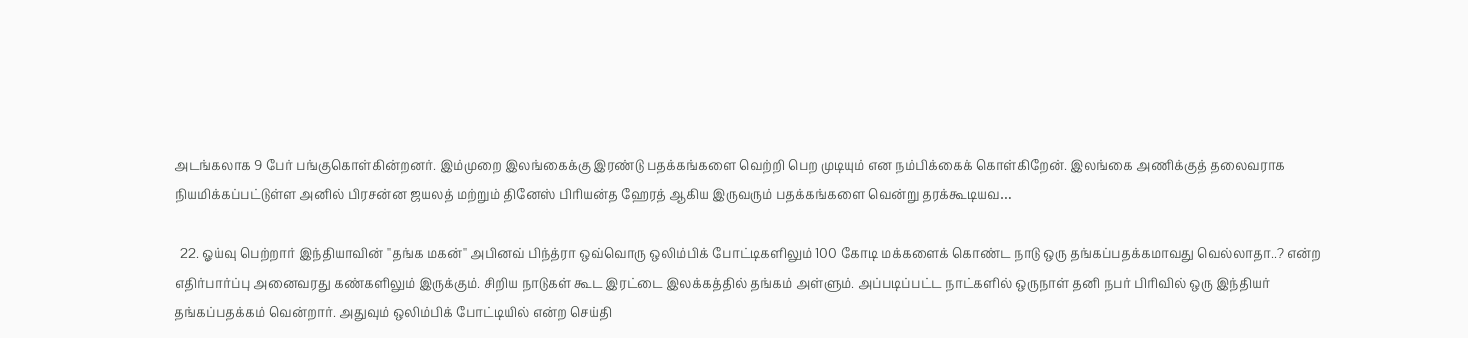அடங்கலாக 9 பேர் பங்குகொள்கின்றனர். இம்முறை இலங்கைக்கு இரண்டு பதக்கங்களை வெற்றி பெற முடியும் என நம்பிக்கைக் கொள்கிறேன். இலங்கை அணிக்குத் தலைவராக நியமிக்கப்பட்டுள்ள அனில் பிரசன்ன ஜயலத் மற்றும் தினேஸ் பிரியன்த ஹேரத் ஆகிய இருவரும் பதக்கங்களை வென்று தரக்கூடியவ…

  22. ஓய்வு பெற்றார் இந்தியாவின் ''தங்க மகன்'' அபினவ் பிந்த்ரா ஒவ்வொரு ஒலிம்பிக் போட்டிகளிலும் 100 கோடி மக்களைக் கொண்ட நாடு ஒரு தங்கப்பதக்கமாவது வெல்லாதா..? என்ற எதிர்பார்ப்பு அனைவரது கண்களிலும் இருக்கும். சிறிய நாடுகள் கூட இரட்டை இலக்கத்தில் தங்கம் அள்ளும். அப்படிப்பட்ட நாட்களில் ஒருநாள் தனி நபர் பிரிவில் ஒரு இந்தியர் தங்கப்பதக்கம் வென்றார். அதுவும் ஒலிம்பிக் போட்டியில் என்ற செய்தி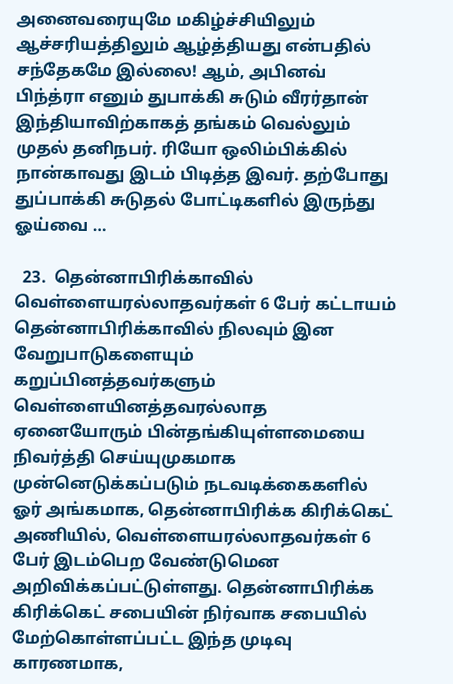அனைவரையுமே மகிழ்ச்சியிலும் ஆச்சரியத்திலும் ஆழ்த்தியது என்பதில் சந்தேகமே இல்லை! ஆம், அபினவ் பிந்த்ரா எனும் துபாக்கி சுடும் வீரர்தான் இந்தியாவிற்காகத் தங்கம் வெல்லும் முதல் தனிநபர். ரியோ ஒலிம்பிக்கில் நான்காவது இடம் பிடித்த இவர். தற்போது துப்பாக்கி சுடுதல் போட்டிகளில் இருந்து ஓய்வை …

  23.  தென்னாபிரிக்காவில் வெள்ளையரல்லாதவர்கள் 6 பேர் கட்டாயம் தென்னாபிரிக்காவில் நிலவும் இன வேறுபாடுகளையும் கறுப்பினத்தவர்களும் வெள்ளையினத்தவரல்லாத ஏனையோரும் பின்தங்கியுள்ளமையை நிவர்த்தி செய்யுமுகமாக முன்னெடுக்கப்படும் நடவடிக்கைகளில் ஓர் அங்கமாக, தென்னாபிரிக்க கிரிக்கெட் அணியில், வெள்ளையரல்லாதவர்கள் 6 பேர் இடம்பெற வேண்டுமென அறிவிக்கப்பட்டுள்ளது. தென்னாபிரிக்க கிரிக்கெட் சபையின் நிர்வாக சபையில் மேற்கொள்ளப்பட்ட இந்த முடிவு காரணமாக,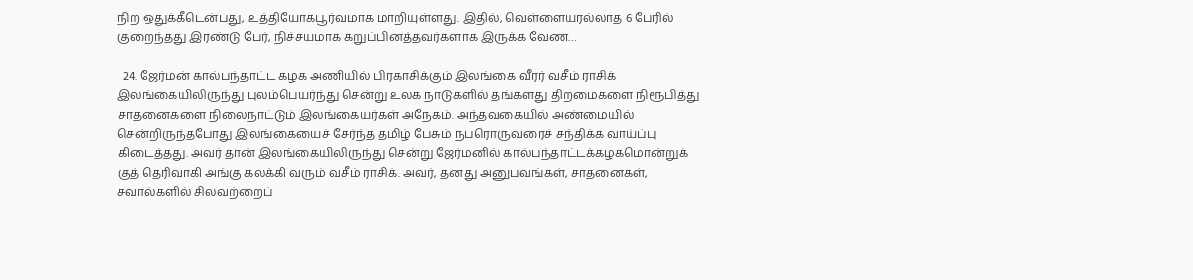நிற ஒதுக்கீடென்பது, உத்தியோகபூர்வமாக மாறியுள்ளது. இதில், வெள்ளையரல்லாத 6 பேரில் குறைந்தது இரண்டு பேர், நிச்சயமாக கறுப்பினத்தவர்களாக இருக்க வேண…

  24. ஜேர்மன் கால்பந்தாட்ட கழக அணியில் பிரகாசிக்கும் இலங்கை வீரர் வசீம் ராசிக் இலங்கையிலிருந்து புலம்பெயர்ந்து சென்று உலக நாடுகளில் தங்களது திறமைகளை நிரூபித்து சாதனைகளை நிலைநாட்டும் இலங்கையர்கள் அநேகம். அந்தவகையில் அண்மையில் சென்றிருந்தபோது இலங்கையைச் சேர்ந்த தமிழ் பேசும் நபரொருவரைச் சந்திக்க வாய்ப்பு கிடைத்தது. அவர் தான் இலங்கையிலிருந்து சென்று ஜேர்மனில் கால்பந்தாட்டக்கழகமொன்றுக் குத் தெரிவாகி அங்கு கலக்கி வரும் வசீம் ராசிக். அவர், தனது அனுபவங்கள், சாதனைகள், சவால்களில் சிலவற்றைப்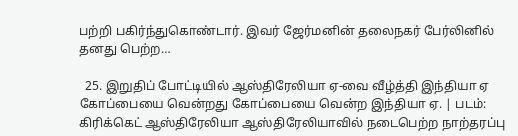பற்றி பகிர்ந்துகொண்டார். இவர் ஜேர்மனின் தலைநகர் பேர்லினில் தனது பெற்ற…

  25. இறுதிப் போட்டியில் ஆஸ்திரேலியா ஏ-வை வீழ்த்தி இந்தியா ஏ கோப்பையை வென்றது கோப்பையை வென்ற இந்தியா ஏ. | படம்: கிரிக்கெட் ஆஸ்திரேலியா ஆஸ்திரேலியாவில் நடைபெற்ற நாற்தரப்பு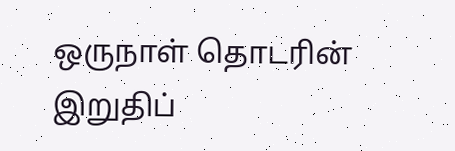ஒருநாள் தொடரின் இறுதிப்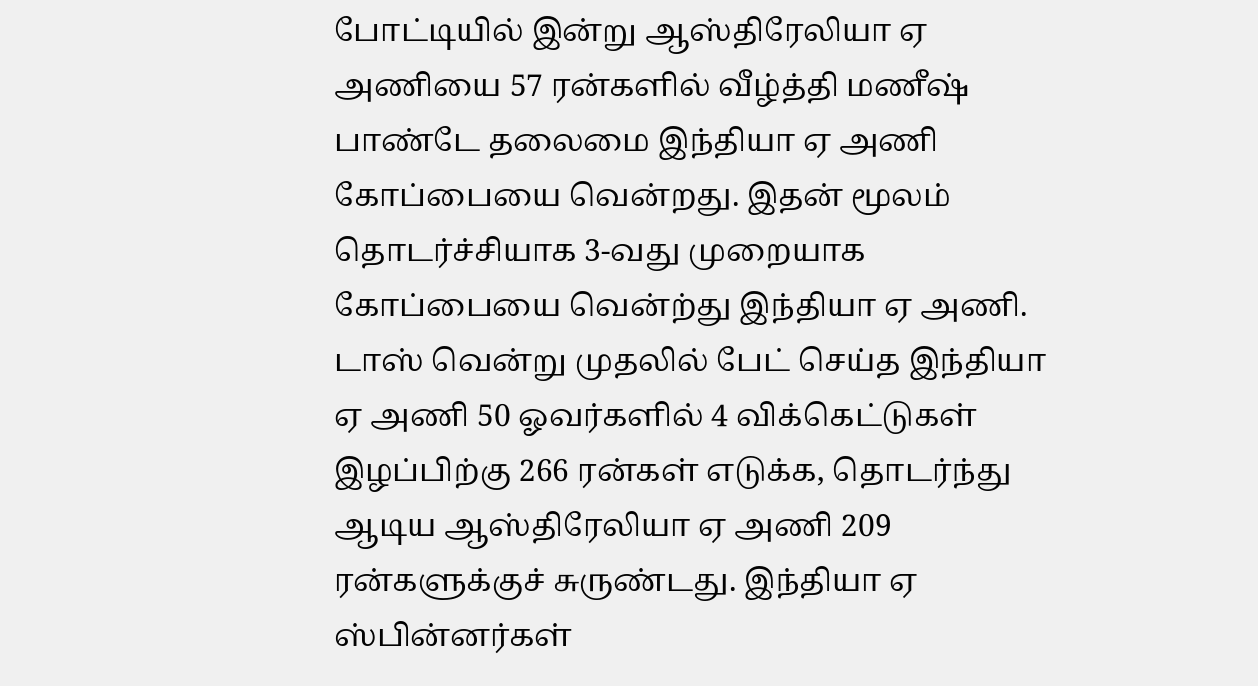போட்டியில் இன்று ஆஸ்திரேலியா ஏ அணியை 57 ரன்களில் வீழ்த்தி மணீஷ் பாண்டே தலைமை இந்தியா ஏ அணி கோப்பையை வென்றது. இதன் மூலம் தொடர்ச்சியாக 3-வது முறையாக கோப்பையை வென்ற்து இந்தியா ஏ அணி. டாஸ் வென்று முதலில் பேட் செய்த இந்தியா ஏ அணி 50 ஓவர்களில் 4 விக்கெட்டுகள் இழப்பிற்கு 266 ரன்கள் எடுக்க, தொடர்ந்து ஆடிய ஆஸ்திரேலியா ஏ அணி 209 ரன்களுக்குச் சுருண்டது. இந்தியா ஏ ஸ்பின்னர்கள்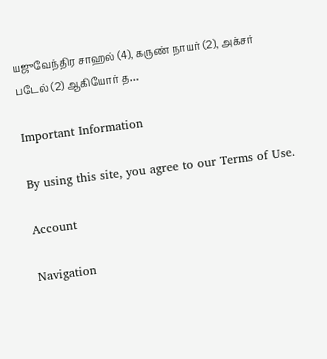யஜுவேந்திர சாஹல் (4), கருண் நாயர் (2), அக்சர் படேல் (2) ஆகியோர் த…

Important Information

By using this site, you agree to our Terms of Use.

Account

Navigation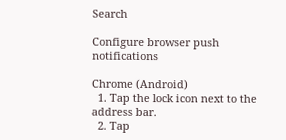Search

Configure browser push notifications

Chrome (Android)
  1. Tap the lock icon next to the address bar.
  2. Tap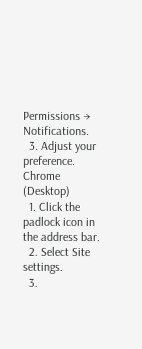Permissions → Notifications.
  3. Adjust your preference.
Chrome (Desktop)
  1. Click the padlock icon in the address bar.
  2. Select Site settings.
  3.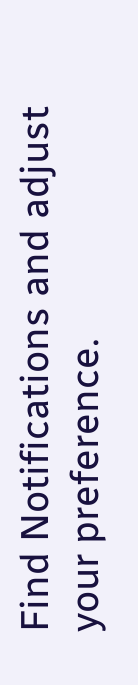Find Notifications and adjust your preference.